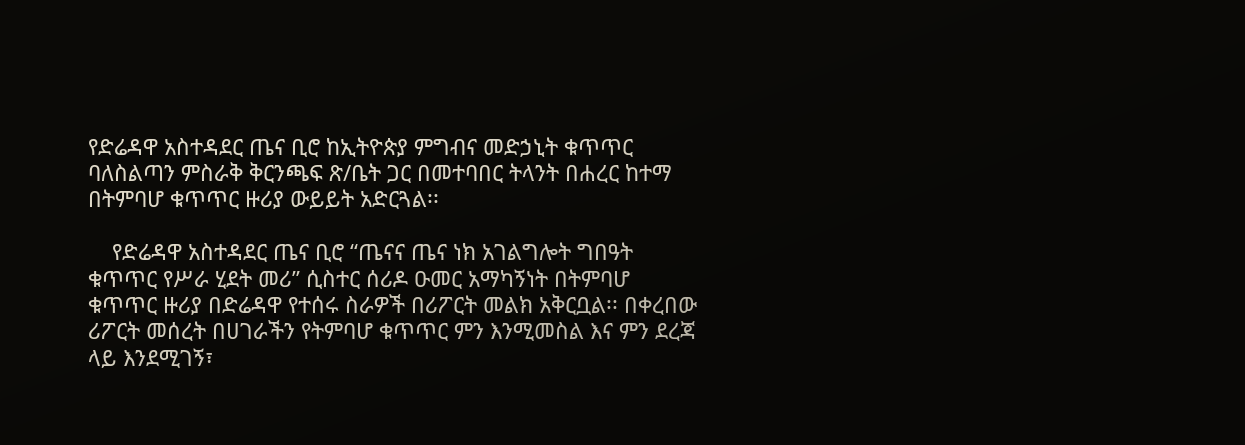የድሬዳዋ አስተዳደር ጤና ቢሮ ከኢትዮጵያ ምግብና መድኃኒት ቁጥጥር ባለስልጣን ምስራቅ ቅርንጫፍ ጽ/ቤት ጋር በመተባበር ትላንት በሐረር ከተማ በትምባሆ ቁጥጥር ዙሪያ ውይይት አድርጓል፡፡

    የድሬዳዋ አስተዳደር ጤና ቢሮ “ጤናና ጤና ነክ አገልግሎት ግበዓት ቁጥጥር የሥራ ሂደት መሪ” ሲስተር ሰሪዶ ዑመር አማካኝነት በትምባሆ ቁጥጥር ዙሪያ በድሬዳዋ የተሰሩ ስራዎች በሪፖርት መልክ አቅርቧል፡፡ በቀረበው ሪፖርት መሰረት በሀገራችን የትምባሆ ቁጥጥር ምን እንሚመስል እና ምን ደረጃ ላይ እንደሚገኝ፣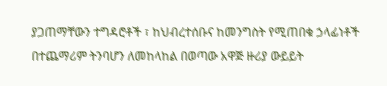ያጋጠማቸውን ተግዳሮቶች ፣ ከህብረተሰቡና ከመንግስት የሚጠበቁ ኃላፊነቶች በተጨማሪም ትንባሆን ለመከላከል በወጣው አዋጅ ዙሪያ ውይይት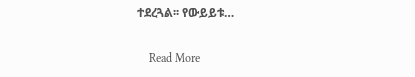ተደረጓል፡፡ የውይይቱ…

    Read More